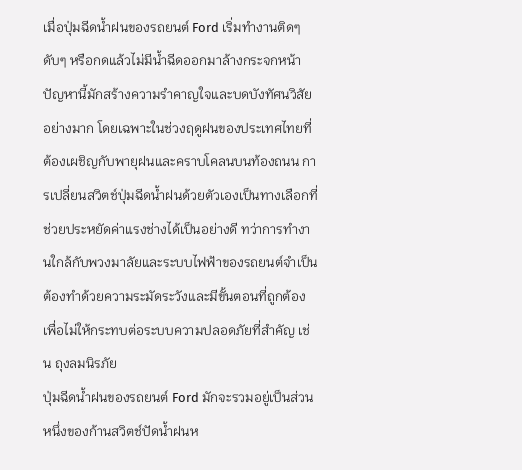เมื่อปุ่มฉีดน้ำฝนของรถยนต์ Ford เริ่มทำงานติดๆ ดับๆ หรือกดแล้วไม่มีน้ำฉีดออกมาล้างกระจกหน้า ปัญหานี้มักสร้างความรำคาญใจและบดบังทัศนวิสัยอย่างมาก โดยเฉพาะในช่วงฤดูฝนของประเทศไทยที่ต้องเผชิญกับพายุฝนและคราบโคลนบนท้องถนน การเปลี่ยนสวิตช์ปุ่มฉีดน้ำฝนด้วยตัวเองเป็นทางเลือกที่ช่วยประหยัดค่าแรงช่างได้เป็นอย่างดี ทว่าการทำงานใกล้กับพวงมาลัยและระบบไฟฟ้าของรถยนต์จำเป็นต้องทำด้วยความระมัดระวังและมีขั้นตอนที่ถูกต้อง เพื่อไม่ให้กระทบต่อระบบความปลอดภัยที่สำคัญ เช่น ถุงลมนิรภัย
ปุ่มฉีดน้ำฝนของรถยนต์ Ford มักจะรวมอยู่เป็นส่วนหนึ่งของก้านสวิตช์ปัดน้ำฝนห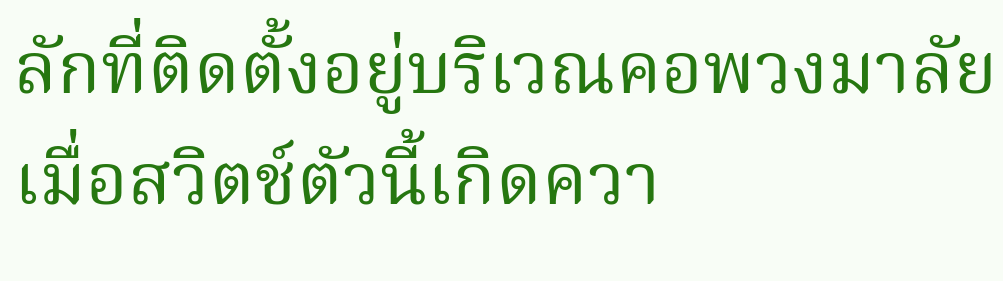ลักที่ติดตั้งอยู่บริเวณคอพวงมาลัย เมื่อสวิตช์ตัวนี้เกิดควา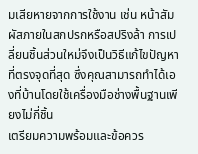มเสียหายจากการใช้งาน เช่น หน้าสัมผัสภายในสกปรกหรือสปริงล้า การเปลี่ยนชิ้นส่วนใหม่จึงเป็นวิธีแก้ไขปัญหาที่ตรงจุดที่สุด ซึ่งคุณสามารถทำได้เองที่บ้านโดยใช้เครื่องมือช่างพื้นฐานเพียงไม่กี่ชิ้น
เตรียมความพร้อมและข้อควร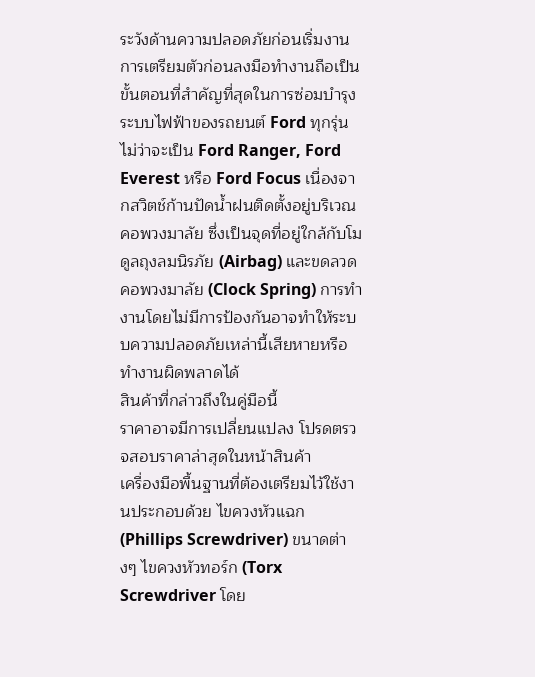ระวังด้านความปลอดภัยก่อนเริ่มงาน
การเตรียมตัวก่อนลงมือทำงานถือเป็นขั้นตอนที่สำคัญที่สุดในการซ่อมบำรุงระบบไฟฟ้าของรถยนต์ Ford ทุกรุ่น ไม่ว่าจะเป็น Ford Ranger, Ford Everest หรือ Ford Focus เนื่องจากสวิตช์ก้านปัดน้ำฝนติดตั้งอยู่บริเวณคอพวงมาลัย ซึ่งเป็นจุดที่อยู่ใกล้กับโมดูลถุงลมนิรภัย (Airbag) และขดลวดคอพวงมาลัย (Clock Spring) การทำงานโดยไม่มีการป้องกันอาจทำให้ระบบความปลอดภัยเหล่านี้เสียหายหรือทำงานผิดพลาดได้
สินค้าที่กล่าวถึงในคู่มือนี้
ราคาอาจมีการเปลี่ยนแปลง โปรดตรวจสอบราคาล่าสุดในหน้าสินค้า
เครื่องมือพื้นฐานที่ต้องเตรียมไว้ใช้งานประกอบด้วย ไขควงหัวแฉก (Phillips Screwdriver) ขนาดต่างๆ ไขควงหัวทอร์ก (Torx Screwdriver โดย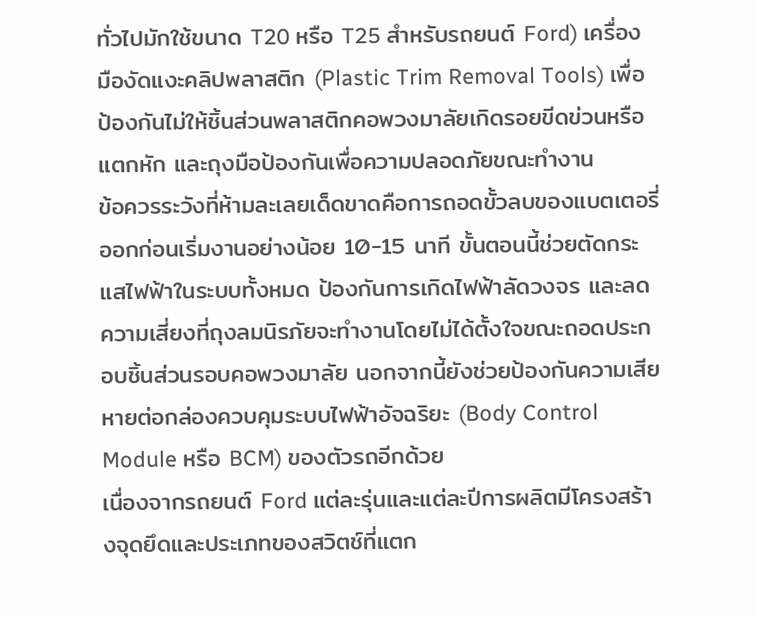ทั่วไปมักใช้ขนาด T20 หรือ T25 สำหรับรถยนต์ Ford) เครื่องมืองัดแงะคลิปพลาสติก (Plastic Trim Removal Tools) เพื่อป้องกันไม่ให้ชิ้นส่วนพลาสติกคอพวงมาลัยเกิดรอยขีดข่วนหรือแตกหัก และถุงมือป้องกันเพื่อความปลอดภัยขณะทำงาน
ข้อควรระวังที่ห้ามละเลยเด็ดขาดคือการถอดขั้วลบของแบตเตอรี่ออกก่อนเริ่มงานอย่างน้อย 10-15 นาที ขั้นตอนนี้ช่วยตัดกระแสไฟฟ้าในระบบทั้งหมด ป้องกันการเกิดไฟฟ้าลัดวงจร และลดความเสี่ยงที่ถุงลมนิรภัยจะทำงานโดยไม่ได้ตั้งใจขณะถอดประกอบชิ้นส่วนรอบคอพวงมาลัย นอกจากนี้ยังช่วยป้องกันความเสียหายต่อกล่องควบคุมระบบไฟฟ้าอัจฉริยะ (Body Control Module หรือ BCM) ของตัวรถอีกด้วย
เนื่องจากรถยนต์ Ford แต่ละรุ่นและแต่ละปีการผลิตมีโครงสร้างจุดยึดและประเภทของสวิตช์ที่แตก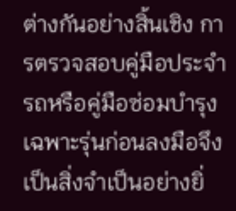ต่างกันอย่างสิ้นเชิง การตรวจสอบคู่มือประจำรถหรือคู่มือซ่อมบำรุงเฉพาะรุ่นก่อนลงมือจึงเป็นสิ่งจำเป็นอย่างยิ่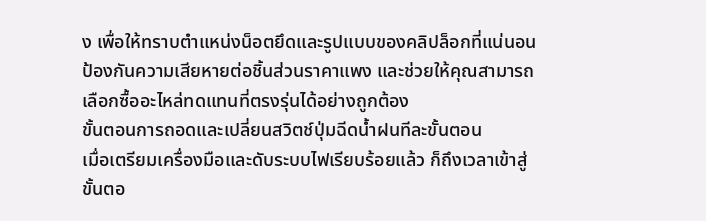ง เพื่อให้ทราบตำแหน่งน็อตยึดและรูปแบบของคลิปล็อกที่แน่นอน ป้องกันความเสียหายต่อชิ้นส่วนราคาแพง และช่วยให้คุณสามารถเลือกซื้ออะไหล่ทดแทนที่ตรงรุ่นได้อย่างถูกต้อง
ขั้นตอนการถอดและเปลี่ยนสวิตช์ปุ่มฉีดน้ำฝนทีละขั้นตอน
เมื่อเตรียมเครื่องมือและดับระบบไฟเรียบร้อยแล้ว ก็ถึงเวลาเข้าสู่ขั้นตอ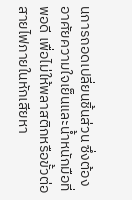นการถอดเปลี่ยนชิ้นส่วน ซึ่งต้องอาศัยความใจเย็นและน้ำหนักมือที่พอดี เพื่อไม่ให้พลาสติกหรือขั้วต่อสายไฟภายในหักเสียหา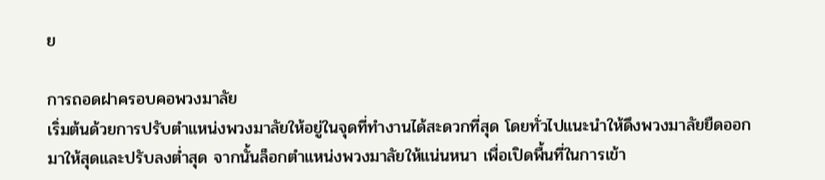ย

การถอดฝาครอบคอพวงมาลัย
เริ่มต้นด้วยการปรับตำแหน่งพวงมาลัยให้อยู่ในจุดที่ทำงานได้สะดวกที่สุด โดยทั่วไปแนะนำให้ดึงพวงมาลัยยืดออกมาให้สุดและปรับลงต่ำสุด จากนั้นล็อกตำแหน่งพวงมาลัยให้แน่นหนา เพื่อเปิดพื้นที่ในการเข้า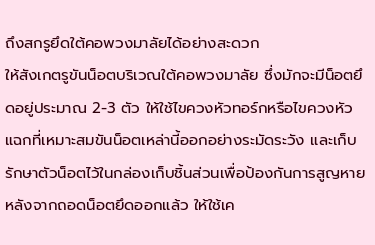ถึงสกรูยึดใต้คอพวงมาลัยได้อย่างสะดวก
ให้สังเกตรูขันน็อตบริเวณใต้คอพวงมาลัย ซึ่งมักจะมีน็อตยึดอยู่ประมาณ 2-3 ตัว ให้ใช้ไขควงหัวทอร์กหรือไขควงหัวแฉกที่เหมาะสมขันน็อตเหล่านี้ออกอย่างระมัดระวัง และเก็บรักษาตัวน็อตไว้ในกล่องเก็บชิ้นส่วนเพื่อป้องกันการสูญหาย
หลังจากถอดน็อตยึดออกแล้ว ให้ใช้เค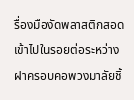รื่องมืองัดพลาสติกสอดเข้าไปในรอยต่อระหว่างฝาครอบคอพวงมาลัยชิ้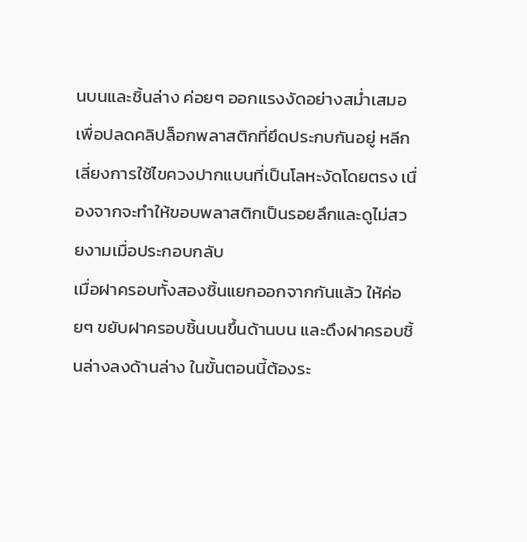นบนและชิ้นล่าง ค่อยๆ ออกแรงงัดอย่างสม่ำเสมอเพื่อปลดคลิปล็อกพลาสติกที่ยึดประกบกันอยู่ หลีกเลี่ยงการใช้ไขควงปากแบนที่เป็นโลหะงัดโดยตรง เนื่องจากจะทำให้ขอบพลาสติกเป็นรอยลึกและดูไม่สวยงามเมื่อประกอบกลับ
เมื่อฝาครอบทั้งสองชิ้นแยกออกจากกันแล้ว ให้ค่อยๆ ขยับฝาครอบชิ้นบนขึ้นด้านบน และดึงฝาครอบชิ้นล่างลงด้านล่าง ในขั้นตอนนี้ต้องระ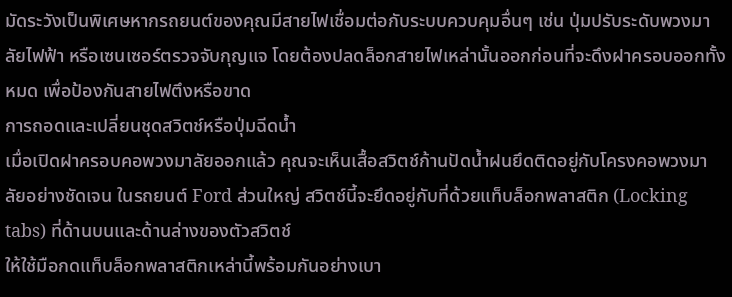มัดระวังเป็นพิเศษหากรถยนต์ของคุณมีสายไฟเชื่อมต่อกับระบบควบคุมอื่นๆ เช่น ปุ่มปรับระดับพวงมาลัยไฟฟ้า หรือเซนเซอร์ตรวจจับกุญแจ โดยต้องปลดล็อกสายไฟเหล่านั้นออกก่อนที่จะดึงฝาครอบออกทั้งหมด เพื่อป้องกันสายไฟตึงหรือขาด
การถอดและเปลี่ยนชุดสวิตช์หรือปุ่มฉีดน้ำ
เมื่อเปิดฝาครอบคอพวงมาลัยออกแล้ว คุณจะเห็นเสื้อสวิตช์ก้านปัดน้ำฝนยึดติดอยู่กับโครงคอพวงมาลัยอย่างชัดเจน ในรถยนต์ Ford ส่วนใหญ่ สวิตช์นี้จะยึดอยู่กับที่ด้วยแท็บล็อกพลาสติก (Locking tabs) ที่ด้านบนและด้านล่างของตัวสวิตช์
ให้ใช้มือกดแท็บล็อกพลาสติกเหล่านี้พร้อมกันอย่างเบา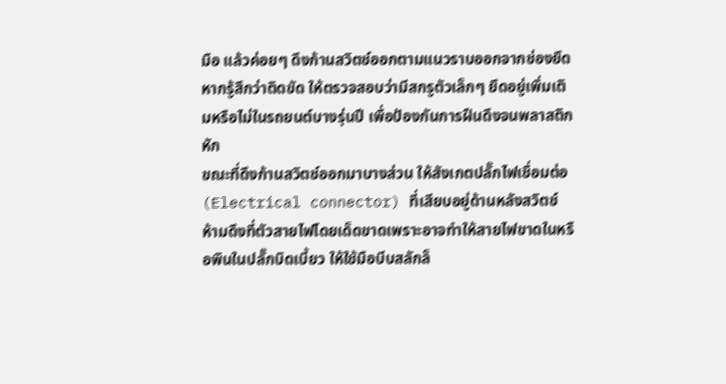มือ แล้วค่อยๆ ดึงก้านสวิตช์ออกตามแนวราบออกจากช่องยึด หากรู้สึกว่าติดขัด ให้ตรวจสอบว่ามีสกรูตัวเล็กๆ ยึดอยู่เพิ่มเติมหรือไม่ในรถยนต์บางรุ่นปี เพื่อป้องกันการฝืนดึงจนพลาสติกหัก
ขณะที่ดึงก้านสวิตช์ออกมาบางส่วน ให้สังเกตปลั๊กไฟเชื่อมต่อ (Electrical connector) ที่เสียบอยู่ด้านหลังสวิตช์ ห้ามดึงที่ตัวสายไฟโดยเด็ดขาดเพราะอาจทำให้สายไฟขาดในหรือพินในปลั๊กบิดเบี้ยว ให้ใช้มือบีบสลักล็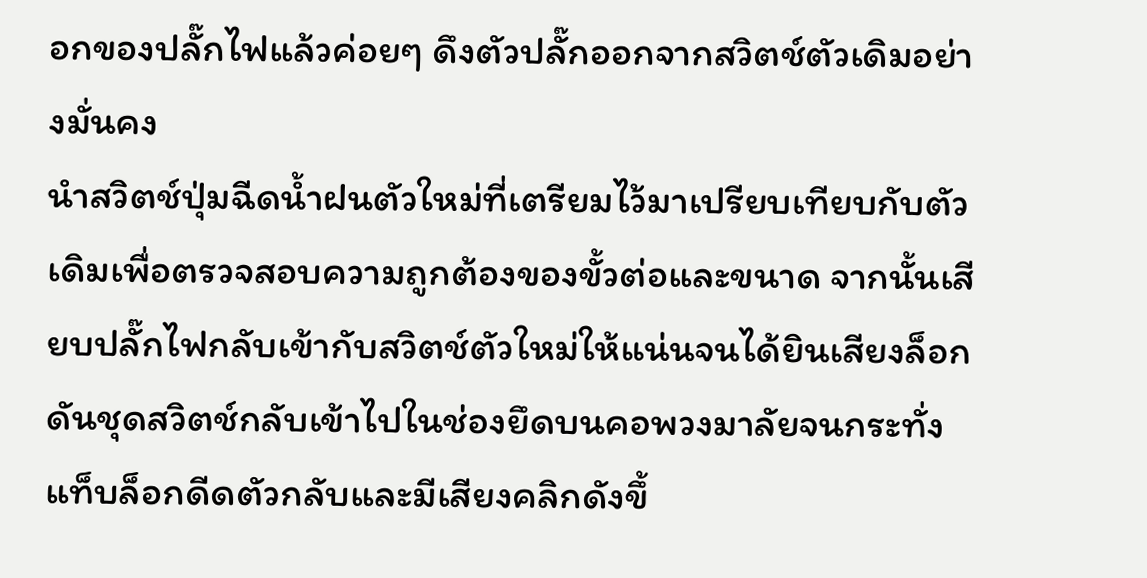อกของปลั๊กไฟแล้วค่อยๆ ดึงตัวปลั๊กออกจากสวิตช์ตัวเดิมอย่างมั่นคง
นำสวิตช์ปุ่มฉีดน้ำฝนตัวใหม่ที่เตรียมไว้มาเปรียบเทียบกับตัวเดิมเพื่อตรวจสอบความถูกต้องของขั้วต่อและขนาด จากนั้นเสียบปลั๊กไฟกลับเข้ากับสวิตช์ตัวใหม่ให้แน่นจนได้ยินเสียงล็อก ดันชุดสวิตช์กลับเข้าไปในช่องยึดบนคอพวงมาลัยจนกระทั่งแท็บล็อกดีดตัวกลับและมีเสียงคลิกดังขึ้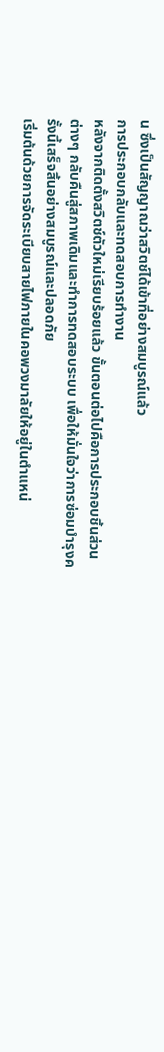น ซึ่งเป็นสัญญาณว่าสวิตช์ได้เข้าที่อย่างสมบูรณ์แล้ว
การประกอบกลับและทดสอบการทำงาน
หลังจากติดตั้งสวิตช์ตัวใหม่เรียบร้อยแล้ว ขั้นตอนต่อไปคือการประกอบชิ้นส่วนต่างๆ กลับคืนสู่สภาพเดิมและทำการทดสอบระบบ เพื่อให้มั่นใจว่าการซ่อมบำรุงครั้งนี้เสร็จสิ้นอย่างสมบูรณ์และปลอดภัย
เริ่มต้นด้วยการจัดระเบียบสายไฟภายในคอพวงมาลัยให้อยู่ในตำแหน่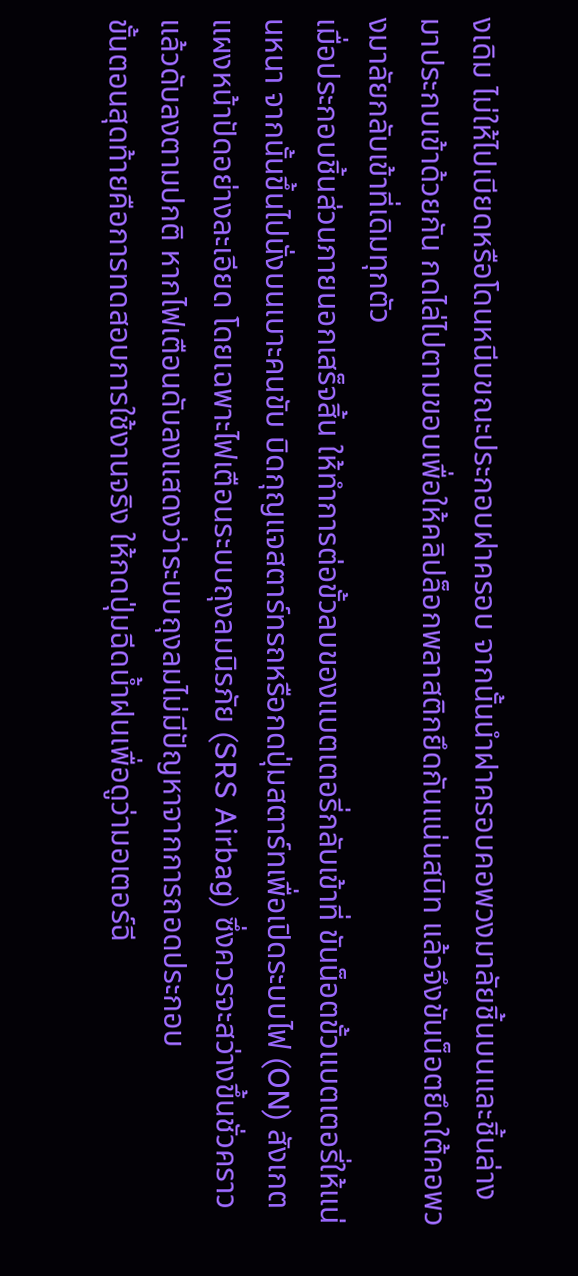งเดิม ไม่ให้ไปเบียดหรือโดนหนีบขณะประกอบฝาครอบ จากนั้นนำฝาครอบคอพวงมาลัยชิ้นบนและชิ้นล่างมาประกบเข้าด้วยกัน กดไล่ไปตามขอบเพื่อให้คลิปล็อกพลาสติกยึดกันแน่นสนิท แล้วจึงขันน็อตยึดใต้คอพวงมาลัยกลับเข้าที่เดิมทุกตัว
เมื่อประกอบชิ้นส่วนภายนอกเสร็จสิ้น ให้ทำการต่อขั้วลบของแบตเตอรี่กลับเข้าที่ ขันน็อตขั้วแบตเตอรี่ให้แน่นหนา จากนั้นขึ้นไปนั่งบนเบาะคนขับ บิดกุญแจสตาร์ทรถหรือกดปุ่มสตาร์ทเพื่อเปิดระบบไฟ (ON) สังเกตแผงหน้าปัดอย่างละเอียด โดยเฉพาะไฟเตือนระบบถุงลมนิรภัย (SRS Airbag) ซึ่งควรจะสว่างขึ้นชั่วคราวแล้วดับลงตามปกติ หากไฟเตือนดับลงแสดงว่าระบบถุงลมไม่มีปัญหาจากการถอดประกอบ
ขั้นตอนสุดท้ายคือการทดสอบการใช้งานจริง ให้กดปุ่มฉีดน้ำฝนเพื่อดูว่ามอเตอร์ฉี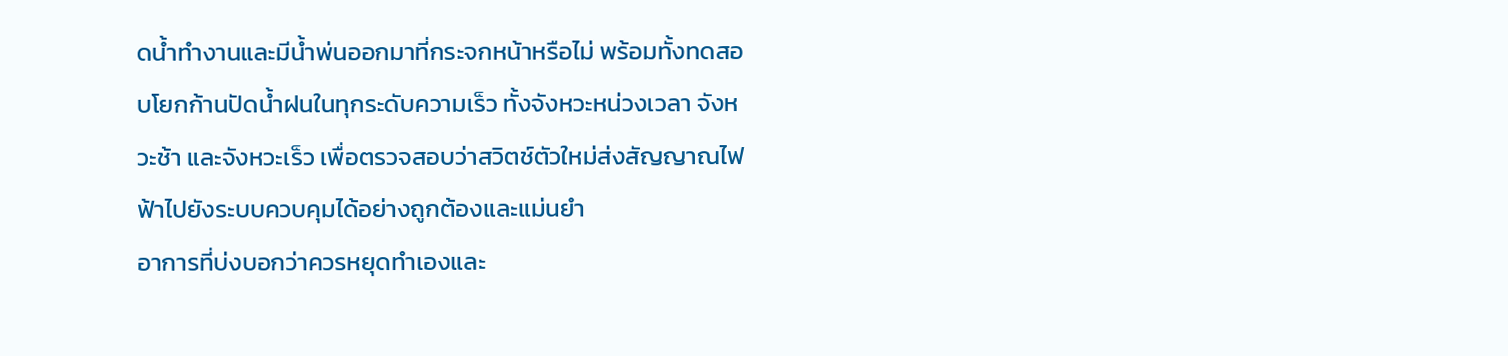ดน้ำทำงานและมีน้ำพ่นออกมาที่กระจกหน้าหรือไม่ พร้อมทั้งทดสอบโยกก้านปัดน้ำฝนในทุกระดับความเร็ว ทั้งจังหวะหน่วงเวลา จังหวะช้า และจังหวะเร็ว เพื่อตรวจสอบว่าสวิตช์ตัวใหม่ส่งสัญญาณไฟฟ้าไปยังระบบควบคุมได้อย่างถูกต้องและแม่นยำ
อาการที่บ่งบอกว่าควรหยุดทำเองและ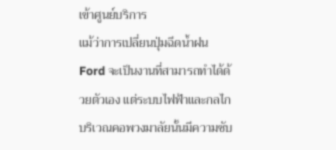เข้าศูนย์บริการ
แม้ว่าการเปลี่ยนปุ่มฉีดน้ำฝน Ford จะเป็นงานที่สามารถทำได้ด้วยตัวเอง แต่ระบบไฟฟ้าและกลไกบริเวณคอพวงมาลัยนั้นมีความซับ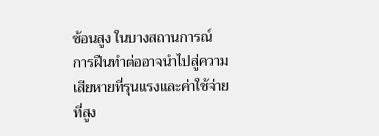ซ้อนสูง ในบางสถานการณ์ การฝืนทำต่ออาจนำไปสู่ความเสียหายที่รุนแรงและค่าใช้จ่ายที่สูง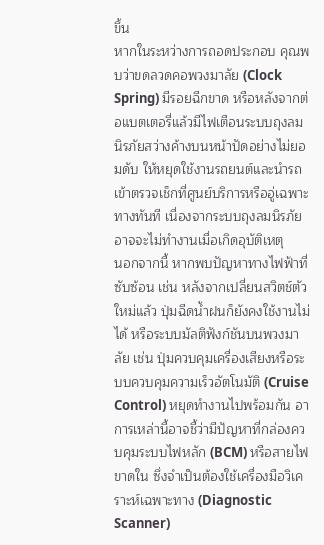ขึ้น
หากในระหว่างการถอดประกอบ คุณพบว่าขดลวดคอพวงมาลัย (Clock Spring) มีรอยฉีกขาด หรือหลังจากต่อแบตเตอรี่แล้วมีไฟเตือนระบบถุงลมนิรภัยสว่างค้างบนหน้าปัดอย่างไม่ยอมดับ ให้หยุดใช้งานรถยนต์และนำรถเข้าตรวจเช็กที่ศูนย์บริการหรืออู่เฉพาะทางทันที เนื่องจากระบบถุงลมนิรภัยอาจจะไม่ทำงานเมื่อเกิดอุบัติเหตุ
นอกจากนี้ หากพบปัญหาทางไฟฟ้าที่ซับซ้อน เช่น หลังจากเปลี่ยนสวิตช์ตัวใหม่แล้ว ปุ่มฉีดน้ำฝนก็ยังคงใช้งานไม่ได้ หรือระบบมัลติฟังก์ชันบนพวงมาลัย เช่น ปุ่มควบคุมเครื่องเสียงหรือระบบควบคุมความเร็วอัตโนมัติ (Cruise Control) หยุดทำงานไปพร้อมกัน อาการเหล่านี้อาจชี้ว่ามีปัญหาที่กล่องควบคุมระบบไฟหลัก (BCM) หรือสายไฟขาดใน ซึ่งจำเป็นต้องใช้เครื่องมือวิเคราะห์เฉพาะทาง (Diagnostic Scanner)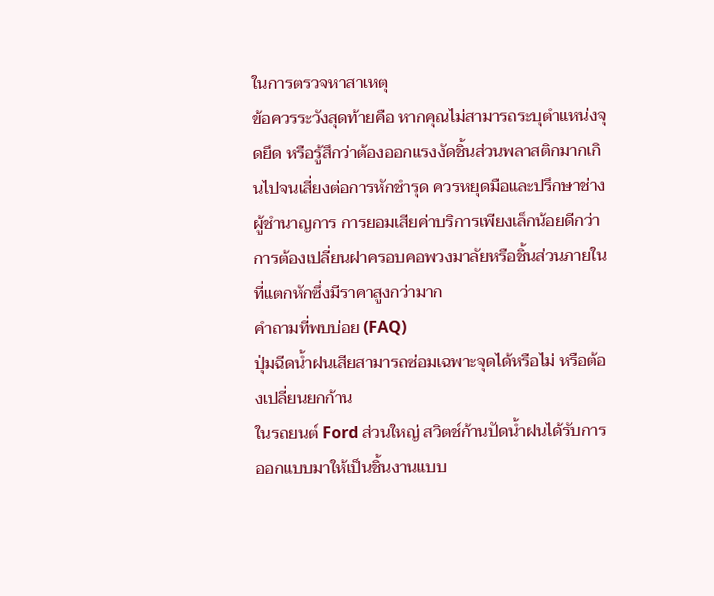ในการตรวจหาสาเหตุ
ข้อควรระวังสุดท้ายคือ หากคุณไม่สามารถระบุตำแหน่งจุดยึด หรือรู้สึกว่าต้องออกแรงงัดชิ้นส่วนพลาสติกมากเกินไปจนเสี่ยงต่อการหักชำรุด ควรหยุดมือและปรึกษาช่างผู้ชำนาญการ การยอมเสียค่าบริการเพียงเล็กน้อยดีกว่าการต้องเปลี่ยนฝาครอบคอพวงมาลัยหรือชิ้นส่วนภายในที่แตกหักซึ่งมีราคาสูงกว่ามาก
คำถามที่พบบ่อย (FAQ)
ปุ่มฉีดน้ำฝนเสียสามารถซ่อมเฉพาะจุดได้หรือไม่ หรือต้องเปลี่ยนยกก้าน
ในรถยนต์ Ford ส่วนใหญ่ สวิตช์ก้านปัดน้ำฝนได้รับการออกแบบมาให้เป็นชิ้นงานแบบ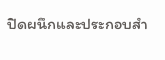ปิดผนึกและประกอบสำ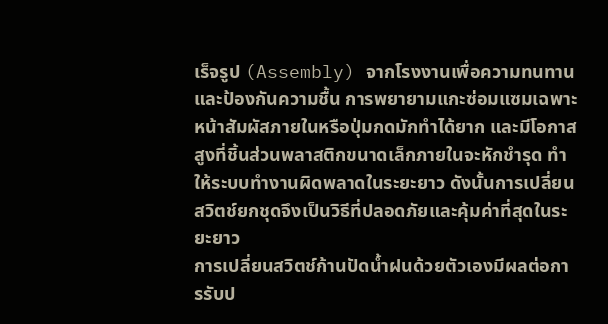เร็จรูป (Assembly) จากโรงงานเพื่อความทนทานและป้องกันความชื้น การพยายามแกะซ่อมแซมเฉพาะหน้าสัมผัสภายในหรือปุ่มกดมักทำได้ยาก และมีโอกาสสูงที่ชิ้นส่วนพลาสติกขนาดเล็กภายในจะหักชำรุด ทำให้ระบบทำงานผิดพลาดในระยะยาว ดังนั้นการเปลี่ยนสวิตช์ยกชุดจึงเป็นวิธีที่ปลอดภัยและคุ้มค่าที่สุดในระยะยาว
การเปลี่ยนสวิตช์ก้านปัดน้ำฝนด้วยตัวเองมีผลต่อการรับป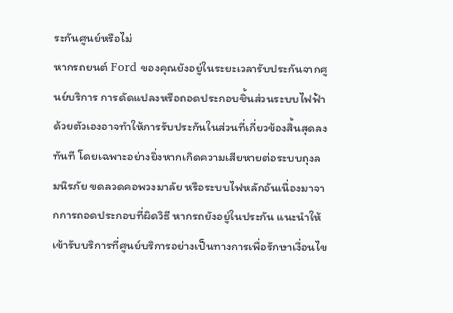ระกันศูนย์หรือไม่
หากรถยนต์ Ford ของคุณยังอยู่ในระยะเวลารับประกันจากศูนย์บริการ การดัดแปลงหรือถอดประกอบชิ้นส่วนระบบไฟฟ้าด้วยตัวเองอาจทำให้การรับประกันในส่วนที่เกี่ยวข้องสิ้นสุดลงทันที โดยเฉพาะอย่างยิ่งหากเกิดความเสียหายต่อระบบถุงลมนิรภัย ขดลวดคอพวงมาลัย หรือระบบไฟหลักอันเนื่องมาจากการถอดประกอบที่ผิดวิธี หากรถยังอยู่ในประกัน แนะนำให้เข้ารับบริการที่ศูนย์บริการอย่างเป็นทางการเพื่อรักษาเงื่อนไข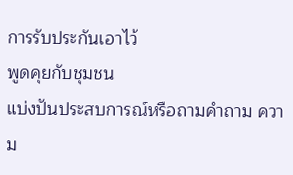การรับประกันเอาไว้
พูดคุยกับชุมชน
แบ่งปันประสบการณ์หรือถามคำถาม ความ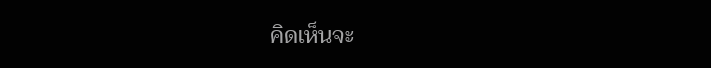คิดเห็นจะ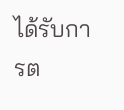ได้รับการต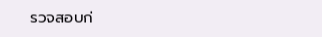รวจสอบก่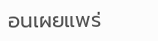อนเผยแพร่